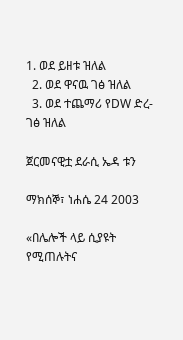1. ወደ ይዘቱ ዝለል
  2. ወደ ዋናዉ ገፅ ዝለል
  3. ወደ ተጨማሪ የDW ድረ-ገፅ ዝለል

ጀርመናዊቷ ደራሲ ኤዳ ቱን

ማክሰኞ፣ ነሐሴ 24 2003

«በሌሎች ላይ ሲያዩት የሚጠሉትና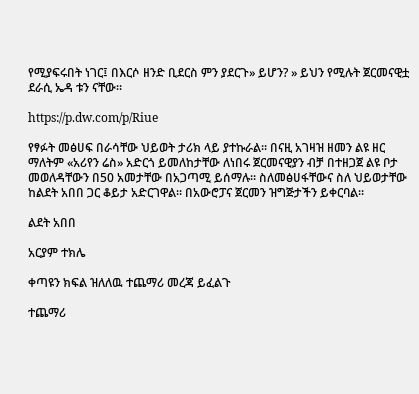የሚያፍሩበት ነገር፤ በእርሶ ዘንድ ቢደርስ ምን ያደርጉ» ይሆን? » ይህን የሚሉት ጀርመናዊቷ ደራሲ ኤዳ ቱን ናቸው።

https://p.dw.com/p/Riue

የፃፉት መፅሀፍ በራሳቸው ህይወት ታሪክ ላይ ያተኩራል። በናዚ አገዛዝ ዘመን ልዩ ዘር ማለትም «አሪየን ሬስ» አድርጎ ይመለከታቸው ለነበሩ ጀርመናዊያን ብቻ በተዘጋጀ ልዩ ቦታ መወለዳቸውን በ50 አመታቸው በአጋጣሚ ይሰማሉ። ስለመፅሀፋቸውና ስለ ህይወታቸው ከልደት አበበ ጋር ቆይታ አድርገዋል። በአውሮፓና ጀርመን ዝግጅታችን ይቀርባል።

ልደት አበበ

አርያም ተክሌ

ቀጣዩን ክፍል ዝለለዉ ተጨማሪ መረጃ ይፈልጉ

ተጨማሪ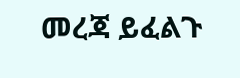መረጃ ይፈልጉ